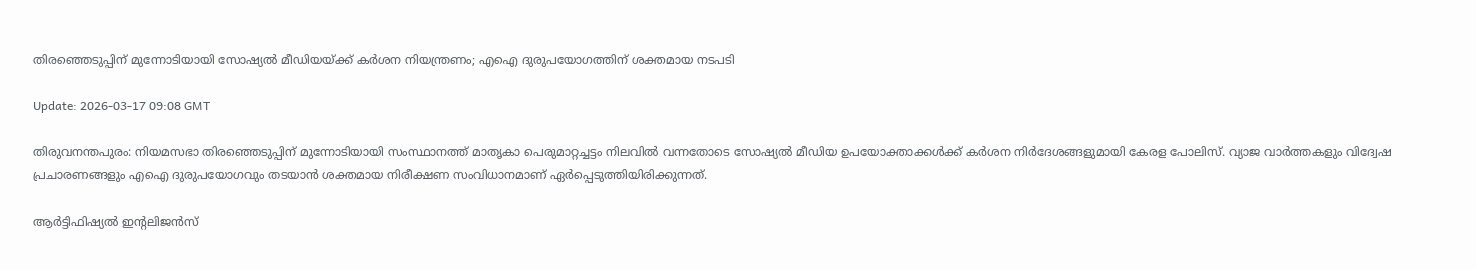തിരഞ്ഞെടുപ്പിന്‌ മുന്നോടിയായി സോഷ്യല്‍ മീഡിയയ്ക്ക് കര്‍ശന നിയന്ത്രണം; എഐ ദുരുപയോഗത്തിന് ശക്തമായ നടപടി

Update: 2026-03-17 09:08 GMT

തിരുവനന്തപുരം: നിയമസഭാ തിരഞ്ഞെടുപ്പിന് മുന്നോടിയായി സംസ്ഥാനത്ത് മാതൃകാ പെരുമാറ്റച്ചട്ടം നിലവില്‍ വന്നതോടെ സോഷ്യല്‍ മീഡിയ ഉപയോക്താക്കള്‍ക്ക് കര്‍ശന നിര്‍ദേശങ്ങളുമായി കേരള പോലിസ്. വ്യാജ വാര്‍ത്തകളും വിദ്വേഷ പ്രചാരണങ്ങളും എഐ ദുരുപയോഗവും തടയാന്‍ ശക്തമായ നിരീക്ഷണ സംവിധാനമാണ് ഏര്‍പ്പെടുത്തിയിരിക്കുന്നത്.

ആര്‍ട്ടിഫിഷ്യല്‍ ഇന്റലിജന്‍സ്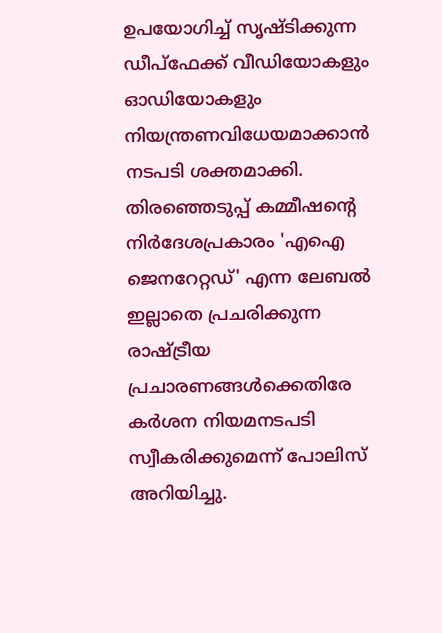ഉപയോഗിച്ച് സൃഷ്ടിക്കുന്ന ഡീപ്‌ഫേക്ക് വീഡിയോകളും ഓഡിയോകളും നിയന്ത്രണവിധേയമാക്കാന്‍ നടപടി ശക്തമാക്കി. തിരഞ്ഞെടുപ്പ് കമ്മീഷന്റെ നിര്‍ദേശപ്രകാരം 'എഐ ജെനറേറ്റഡ്' എന്ന ലേബല്‍ ഇല്ലാതെ പ്രചരിക്കുന്ന രാഷ്ട്രീയ പ്രചാരണങ്ങള്‍ക്കെതിരേ കര്‍ശന നിയമനടപടി സ്വീകരിക്കുമെന്ന് പോലിസ് അറിയിച്ചു.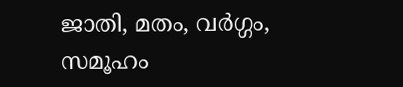ജാതി, മതം, വര്‍ഗ്ഗം, സമൂഹം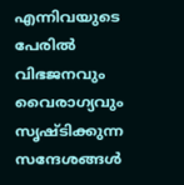എന്നിവയുടെ പേരില്‍ വിഭജനവും വൈരാഗ്യവും സൃഷ്ടിക്കുന്ന സന്ദേശങ്ങള്‍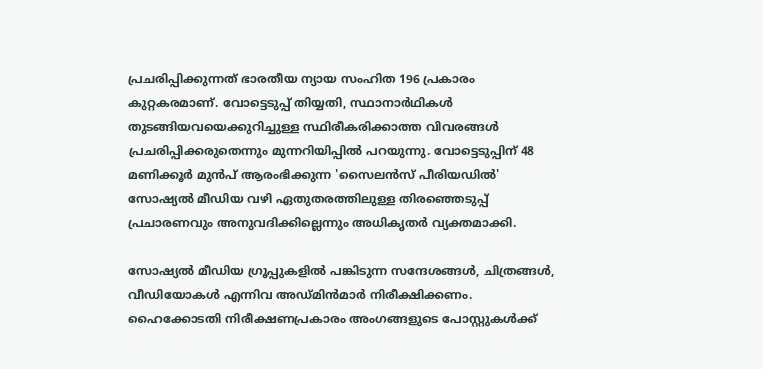പ്രചരിപ്പിക്കുന്നത് ഭാരതീയ ന്യായ സംഹിത 196 പ്രകാരം കുറ്റകരമാണ്. വോട്ടെടുപ്പ് തിയ്യതി, സ്ഥാനാര്‍ഥികള്‍ തുടങ്ങിയവയെക്കുറിച്ചുള്ള സ്ഥിരീകരിക്കാത്ത വിവരങ്ങള്‍ പ്രചരിപ്പിക്കരുതെന്നും മുന്നറിയിപ്പില്‍ പറയുന്നു. വോട്ടെടുപ്പിന് 48 മണിക്കൂര്‍ മുന്‍പ് ആരംഭിക്കുന്ന 'സൈലന്‍സ് പീരിയഡില്‍' സോഷ്യല്‍ മീഡിയ വഴി ഏതുതരത്തിലുള്ള തിരഞ്ഞെടുപ്പ് പ്രചാരണവും അനുവദിക്കില്ലെന്നും അധികൃതര്‍ വ്യക്തമാക്കി.

സോഷ്യല്‍ മീഡിയ ഗ്രൂപ്പുകളില്‍ പങ്കിടുന്ന സന്ദേശങ്ങള്‍, ചിത്രങ്ങള്‍, വീഡിയോകള്‍ എന്നിവ അഡ്മിന്‍മാര്‍ നിരീക്ഷിക്കണം. ഹൈക്കോടതി നിരീക്ഷണപ്രകാരം അംഗങ്ങളുടെ പോസ്റ്റുകള്‍ക്ക്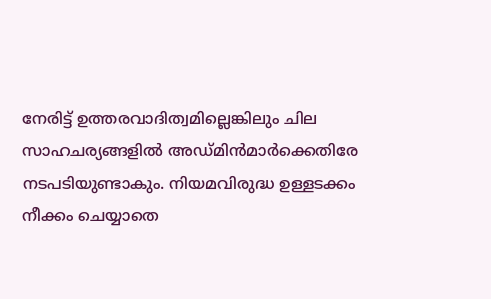നേരിട്ട് ഉത്തരവാദിത്വമില്ലെങ്കിലും ചില സാഹചര്യങ്ങളില്‍ അഡ്മിന്‍മാര്‍ക്കെതിരേ നടപടിയുണ്ടാകും. നിയമവിരുദ്ധ ഉള്ളടക്കം നീക്കം ചെയ്യാതെ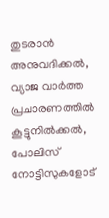തുടരാന്‍ അനുവദിക്കല്‍, വ്യാജ വാര്‍ത്ത പ്രചാരണത്തില്‍ കൂട്ടുനില്‍ക്കല്‍, പോലിസ് നോട്ടിസുകളോട്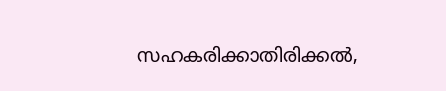സഹകരിക്കാതിരിക്കല്‍,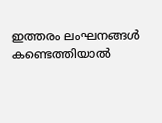ഇത്തരം ലംഘനങ്ങള്‍ കണ്ടെത്തിയാല്‍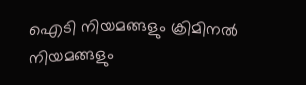ഐടി നിയമങ്ങളും ക്രിമിനല്‍ നിയമങ്ങളും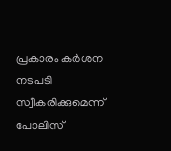പ്രകാരം കര്‍ശന നടപടി സ്വീകരിക്കുമെന്ന് പോലിസ്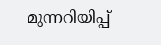മുന്നറിയിപ്പ്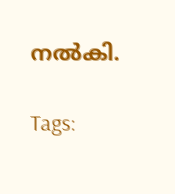നല്‍കി.

Tags: